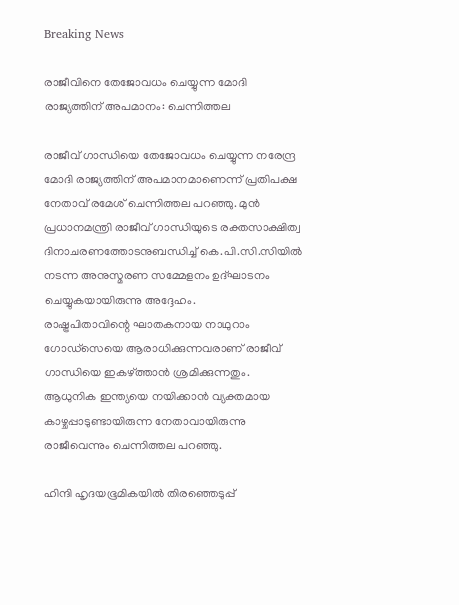Breaking News

രാജീവിനെ തേജോവധം ചെയ്യുന്ന മോദി രാജ്യത്തിന് അപമാനം: ചെന്നിത്തല

രാജീവ് ഗാന്ധിയെ തേജോവധം ചെയ്യുന്ന നരേന്ദ്ര മോദി രാജ്യത്തിന് അപമാനമാണെന്ന് പ്രതിപക്ഷ നേതാവ് രമേശ് ചെന്നിത്തല പറഞ്ഞു. മുന്‍ പ്രധാനമന്ത്രി രാജീവ് ഗാന്ധിയുടെ രക്തസാക്ഷിത്വ ദിനാചരണത്തോടനുബന്ധിച്ച്‌ കെ.പി.സി.സിയില്‍ നടന്ന അനുസ്മരണ സമ്മേളനം ഉദ്ഘാടനം ചെയ്യുകയായിരുന്നു അദ്ദേഹം.
രാഷ്ട്രപിതാവിന്റെ ഘാതകനായ നാഥുറാം ഗോഡ്‌സെയെ ആരാധിക്കുന്നവരാണ് രാജീവ് ഗാന്ധിയെ ഇകഴ്‌ത്താന്‍ ശ്രമിക്കുന്നതും. ആധുനിക ഇന്ത്യയെ നയിക്കാന്‍ വ്യക്തമായ കാഴ്ചപ്പാടുണ്ടായിരുന്ന നേതാവായിരുന്നു രാജീവെന്നും ചെന്നിത്തല പറഞ്ഞു.

ഹിന്ദി ഹൃദയഭൂമികയില്‍ തിരഞ്ഞെടുപ്പ്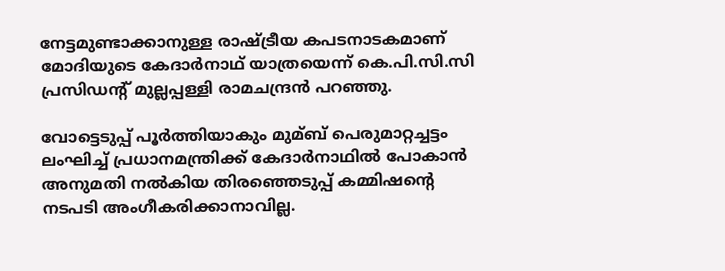നേട്ടമുണ്ടാക്കാനുള്ള രാഷ്ട്രീയ കപടനാടകമാണ് മോദിയുടെ കേദാര്‍നാഥ് യാത്രയെന്ന് കെ.പി.സി.സി പ്രസിഡന്റ് മുല്ലപ്പള്ളി രാമചന്ദ്രന്‍ പറഞ്ഞു.

വോട്ടെടുപ്പ് പൂര്‍ത്തിയാകും മുമ്ബ് പെരുമാറ്റച്ചട്ടം ലംഘിച്ച്‌ പ്രധാനമന്ത്രിക്ക് കേദാര്‍നാഥില്‍ പോകാന്‍ അനുമതി നല്‍കിയ തിരഞ്ഞെടുപ്പ് കമ്മിഷന്റെ നടപടി അംഗീകരിക്കാനാവില്ല.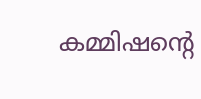കമ്മിഷന്റെ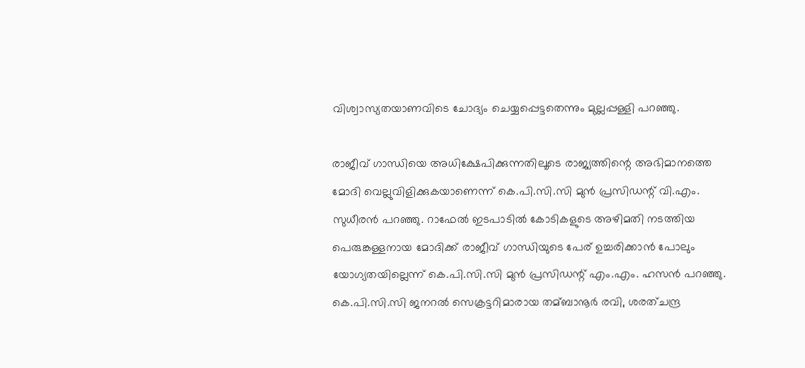വിശ്വാസ്യതയാണവിടെ ചോദ്യം ചെയ്യപ്പെട്ടതെന്നും മുല്ലപ്പള്ളി പറഞ്ഞു.

രാജീവ് ഗാന്ധിയെ അധിക്ഷേപിക്കുന്നതിലൂടെ രാജ്യത്തിന്റെ അഭിമാനത്തെ മോദി വെല്ലുവിളിക്കുകയാണെന്ന് കെ.പി.സി.സി മുന്‍ പ്രസിഡന്റ് വി.എം. സുധീരന്‍ പറഞ്ഞു. റാഫേല്‍ ഇടപാടില്‍ കോടികളുടെ അഴിമതി നടത്തിയ പെരുങ്കള്ളനായ മോദിക്ക് രാജീവ് ഗാന്ധിയുടെ പേര് ഉച്ചരിക്കാന്‍ പോലും യോഗ്യതയില്ലെന്ന് കെ.പി.സി.സി മുന്‍ പ്രസിഡന്റ് എം.എം. ഹസന്‍ പറഞ്ഞു.
കെ.പി.സി.സി ജനറല്‍ സെക്രട്ടറിമാരായ തമ്ബാനൂര്‍ രവി, ശരത്ചന്ദ്ര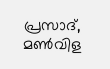പ്രസാദ്, മണ്‍വിള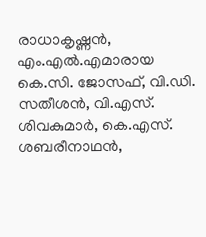രാധാകൃഷ്ണന്‍, എം.എല്‍.എമാരായ കെ.സി. ജോസഫ്, വി.ഡി. സതീശന്‍, വി.എസ്. ശിവകുമാര്‍, കെ.എസ്. ശബരീനാഥന്‍,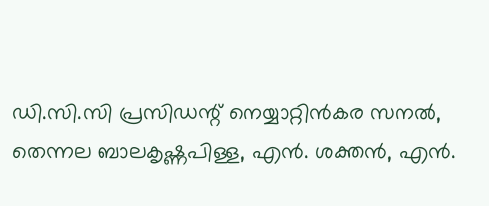ഡി.സി.സി പ്രസിഡന്റ് നെയ്യാറ്റിന്‍കര സനല്‍, തെന്നല ബാലകൃഷ്ണപിള്ള, എന്‍. ശക്തന്‍, എന്‍.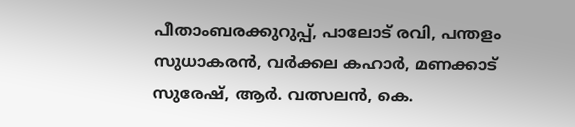പീതാംബരക്കുറുപ്പ്, പാലോട് രവി, പന്തളം സുധാകരന്‍, വര്‍ക്കല കഹാര്‍, മണക്കാട് സുരേഷ്, ആര്‍. വത്സലന്‍, കെ.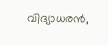വിദ്യാധരന്‍,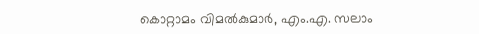കൊറ്റാമം വിമല്‍കുമാര്‍, എം.എ. സലാം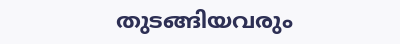തുടങ്ങിയവരും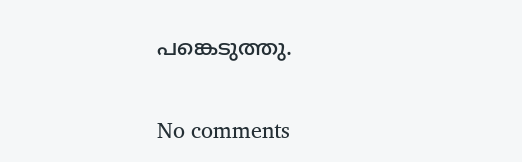പങ്കെടുത്തു.

No comments